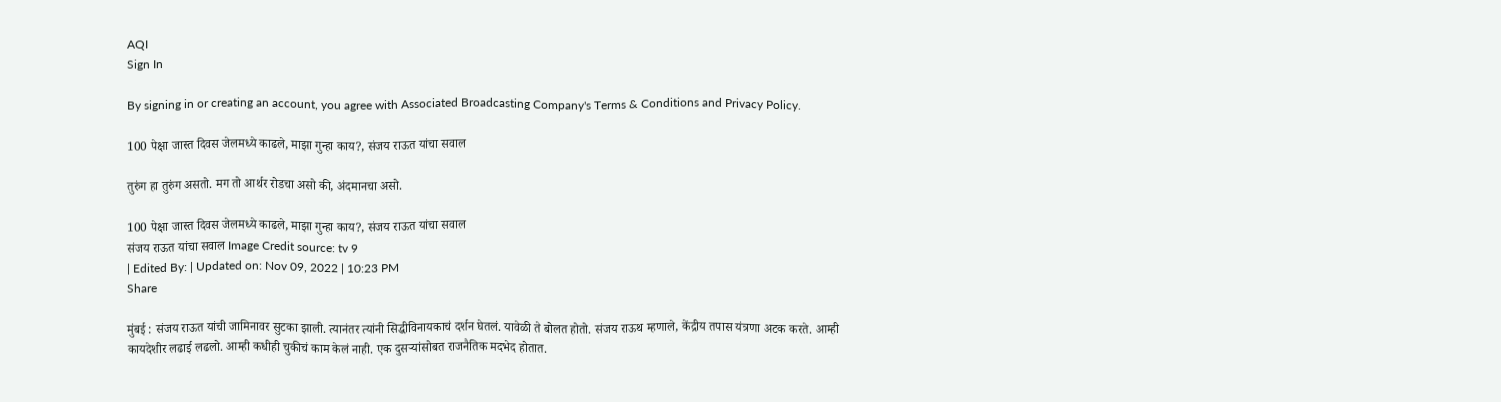AQI
Sign In

By signing in or creating an account, you agree with Associated Broadcasting Company's Terms & Conditions and Privacy Policy.

100 पेक्षा जास्त दिवस जेलमध्ये काढले, माझा गुन्हा काय?, संजय राऊत यांचा सवाल

तुरुंग हा तुरुंग असतो. मग तो आर्थर रोडचा असो की, अंदमानचा असो.

100 पेक्षा जास्त दिवस जेलमध्ये काढले, माझा गुन्हा काय?, संजय राऊत यांचा सवाल
संजय राऊत यांचा सवाल Image Credit source: tv 9
| Edited By: | Updated on: Nov 09, 2022 | 10:23 PM
Share

मुंबई : संजय राऊत यांची जामिनावर सुटका झाली. त्यानंतर त्यांनी सिद्धीविनायकाचं दर्शन घेतलं. यावेळी ते बोलत होतो. संजय राऊथ म्हणाले, केंद्रीय तपास यंत्रणा अटक करते. आम्ही कायदेशीर लढाई लढलो. आम्ही कधीही चुकीचं काम केलं नाही. एक दुसऱ्यांसोबत राजनैतिक मदभेद होतात.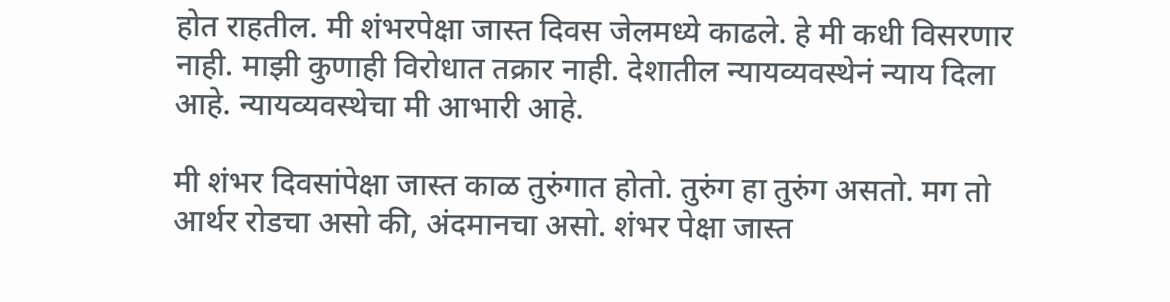होत राहतील. मी शंभरपेक्षा जास्त दिवस जेलमध्ये काढले. हे मी कधी विसरणार नाही. माझी कुणाही विरोधात तक्रार नाही. देशातील न्यायव्यवस्थेनं न्याय दिला आहे. न्यायव्यवस्थेचा मी आभारी आहे.

मी शंभर दिवसांपेक्षा जास्त काळ तुरुंगात होतो. तुरुंग हा तुरुंग असतो. मग तो आर्थर रोडचा असो की, अंदमानचा असो. शंभर पेक्षा जास्त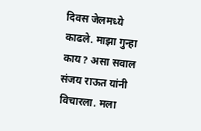दिवस जेलमध्ये काढले. माझा गुन्हा काय? असा सवाल संजय राऊत यांनी विचारला. मला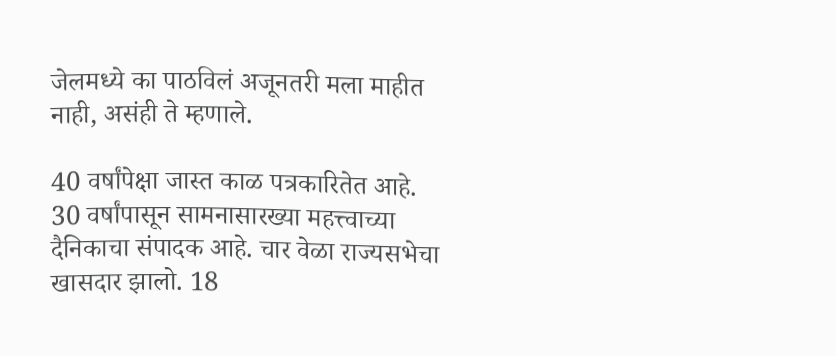जेलमध्ये का पाठविलं अजूनतरी मला माहीत नाही, असंही ते म्हणाले.

40 वर्षांपेक्षा जास्त काळ पत्रकारितेत आहे. 30 वर्षांपासून सामनासारख्या महत्त्वाच्या दैनिकाचा संपादक आहे. चार वेळा राज्यसभेचा खासदार झालो. 18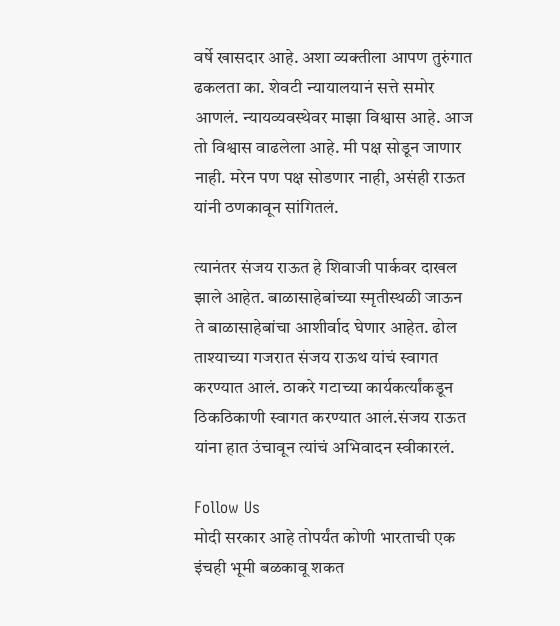वर्षे खासदार आहे. अशा व्यक्तीला आपण तुरुंगात ढकलता का. शेवटी न्यायालयानं सत्ते समोर आणलं. न्यायव्यवस्थेवर माझा विश्वास आहे. आज तो विश्वास वाढलेला आहे. मी पक्ष सोडून जाणार नाही. मरेन पण पक्ष सोडणार नाही, असंही राऊत यांनी ठणकावून सांगितलं.

त्यानंतर संजय राऊत हे शिवाजी पार्कवर दाखल झाले आहेत. बाळासाहेबांच्या स्मृतीस्थळी जाऊन ते बाळासाहेबांचा आशीर्वाद घेणार आहेत. ढोल ताश्याच्या गजरात संजय राऊथ यांचं स्वागत करण्यात आलं. ठाकरे गटाच्या कार्यकर्त्यांकडून ठिकठिकाणी स्वागत करण्यात आलं.संजय राऊत यांना हात उंचावून त्यांचं अभिवादन स्वीकारलं.

Follow Us
मोदी सरकार आहे तोपर्यंत कोणी भारताची एक इंचही भूमी बळकावू शकत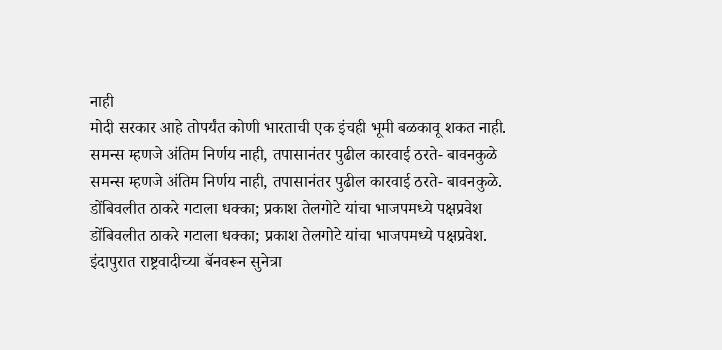नाही
मोदी सरकार आहे तोपर्यंत कोणी भारताची एक इंचही भूमी बळकावू शकत नाही.
समन्स म्हणजे अंतिम निर्णय नाही, तपासानंतर पुढील कारवाई ठरते- बावनकुळे
समन्स म्हणजे अंतिम निर्णय नाही, तपासानंतर पुढील कारवाई ठरते- बावनकुळे.
डोंबिवलीत ठाकरे गटाला धक्का; प्रकाश तेलगोटे यांचा भाजपमध्ये पक्षप्रवेश
डोंबिवलीत ठाकरे गटाला धक्का; प्रकाश तेलगोटे यांचा भाजपमध्ये पक्षप्रवेश.
इंदापुरात राष्ट्रवादीच्या बॅनवरून सुनेत्रा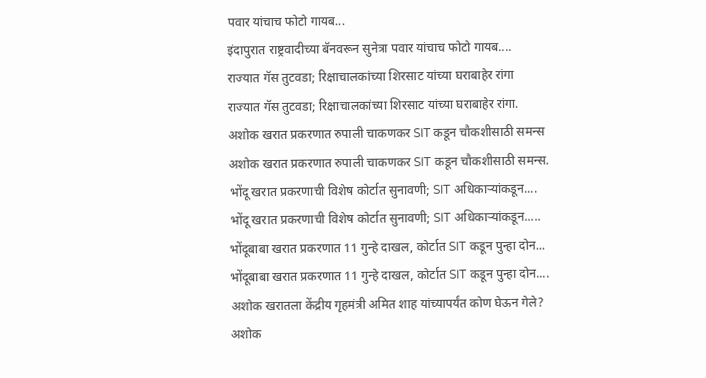पवार यांचाच फोटो गायब...
इंदापुरात राष्ट्रवादीच्या बॅनवरून सुनेत्रा पवार यांचाच फोटो गायब....
राज्यात गॅस तुटवडा; रिक्षाचालकांच्या शिरसाट यांच्या घराबाहेर रांगा
राज्यात गॅस तुटवडा; रिक्षाचालकांच्या शिरसाट यांच्या घराबाहेर रांगा.
अशोक खरात प्रकरणात रुपाली चाकणकर SIT कडून चौकशीसाठी समन्स
अशोक खरात प्रकरणात रुपाली चाकणकर SIT कडून चौकशीसाठी समन्स.
भोंदू खरात प्रकरणाची विशेष कोर्टात सुनावणी; SIT अधिकाऱ्यांकडून....
भोंदू खरात प्रकरणाची विशेष कोर्टात सुनावणी; SIT अधिकाऱ्यांकडून.....
भोंदूबाबा खरात प्रकरणात 11 गुन्हे दाखल, कोर्टात SIT कडून पुन्हा दोन...
भोंदूबाबा खरात प्रकरणात 11 गुन्हे दाखल, कोर्टात SIT कडून पुन्हा दोन....
अशोक खरातला केंद्रीय गृहमंत्री अमित शाह यांच्यापर्यंत कोण घेऊन गेले?
अशोक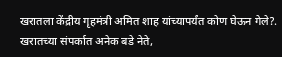खरातला केंद्रीय गृहमंत्री अमित शाह यांच्यापर्यंत कोण घेऊन गेले?.
खरातच्या संपर्कात अनेक बडे नेते,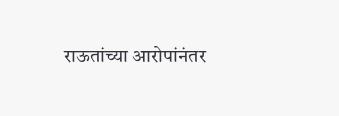राऊतांच्या आरोपांनंतर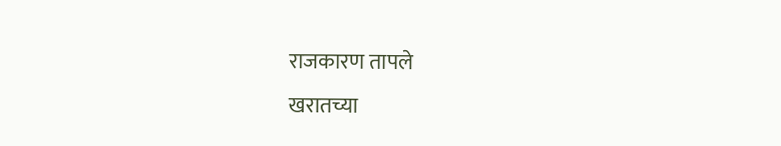राजकारण तापले
खरातच्या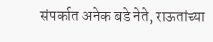संपर्कात अनेक बडे नेते, राऊतांच्या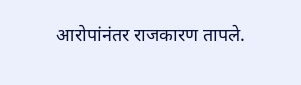आरोपांनंतर राजकारण तापले.